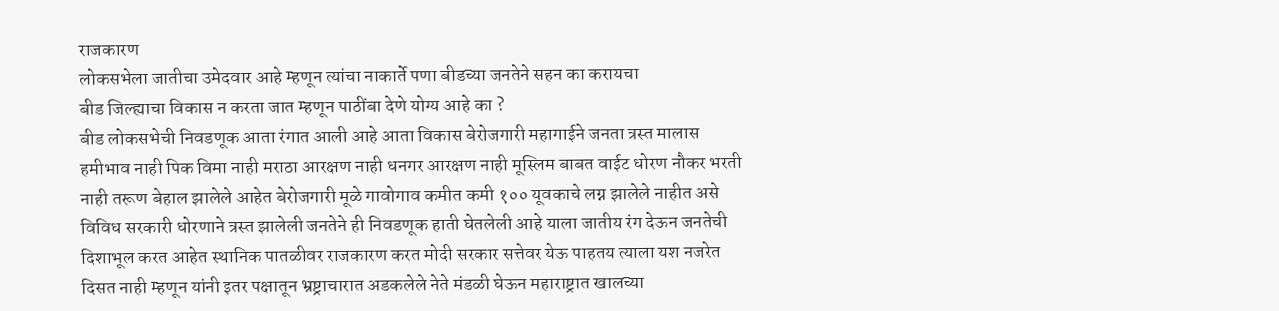राजकारण
लोकसभेला जातीचा उमेदवार आहे म्हणून त्यांचा नाकार्ते पणा बीडच्या जनतेने सहन का करायचा
बीड जिल्ह्याचा विकास न करता जात म्हणून पाठींबा देणे योग्य आहे का ?
बीड लोकसभेची निवडणूक आता रंगात आली आहे आता विकास बेरोजगारी महागाईने जनता त्रस्त मालास हमीभाव नाही पिक विमा नाही मराठा आरक्षण नाही धनगर आरक्षण नाही मूस्लिम बाबत वाईट धोरण नौकर भरती नाही तरूण बेहाल झालेले आहेत बेरोजगारी मूळे गावोगाव कमीत कमी १०० यूवकाचे लग्न झालेले नाहीत असे विविध सरकारी धोरणाने त्रस्त झालेली जनतेने ही निवडणूक हाती घेतलेली आहे याला जातीय रंग देऊन जनतेची दिशाभूल करत आहेत स्थानिक पातळीवर राजकारण करत मोदी सरकार सत्तेवर येऊ पाहतय त्याला यश नजरेत दिसत नाही म्हणून यांनी इतर पक्षातून भ्रष्ट्राचारात अडकलेले नेते मंडळी घेऊन महाराष्ट्रात खालच्या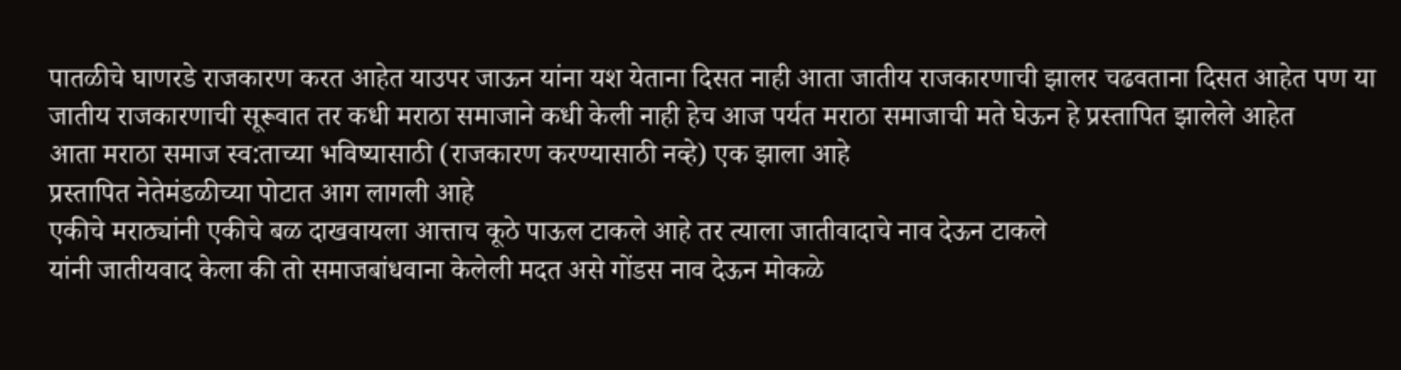पातळीचे घाणरडे राजकारण करत आहेत याउपर जाऊन यांना यश येताना दिसत नाही आता जातीय राजकारणाची झालर चढवताना दिसत आहेत पण या जातीय राजकारणाची सूरूवात तर कधी मराठा समाजाने कधी केली नाही हेच आज पर्यत मराठा समाजाची मते घेऊन हे प्रस्तापित झालेले आहेत
आता मराठा समाज स्व:ताच्या भविष्यासाठी (राजकारण करण्यासाठी नव्हे) एक झाला आहे
प्रस्तापित नेतेमंडळीच्या पोटात आग लागली आहे
एकीचे मराठ्यांनी एकीचे बळ दाखवायला आत्ताच कूठे पाऊल टाकले आहे तर त्याला जातीवादाचे नाव देऊन टाकले
यांनी जातीयवाद केला की तो समाजबांधवाना केलेली मदत असे गोंडस नाव देऊन मोकळे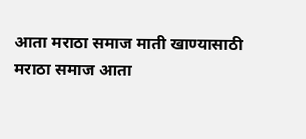आता मराठा समाज माती खाण्यासाठी मराठा समाज आता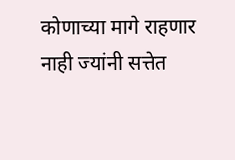कोणाच्या मागे राहणार नाही ज्यांनी सत्तेत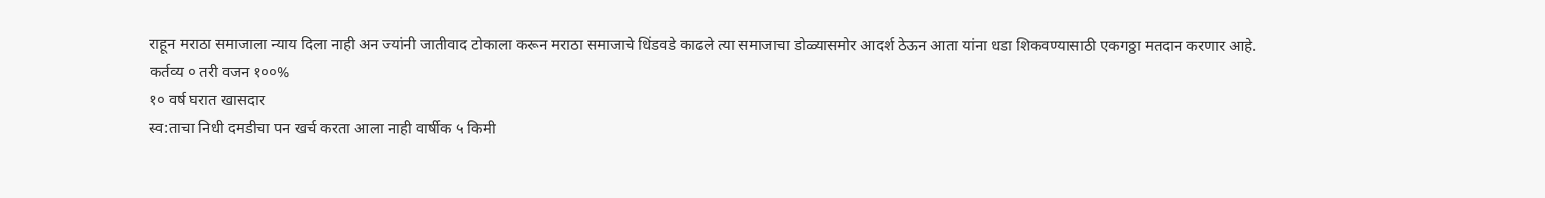राहून मराठा समाजाला न्याय दिला नाही अन ज्यांनी जातीवाद टोकाला करून मराठा समाजाचे धिंडवडे काढले त्या समाजाचा डोळ्यासमोर आदर्श ठेऊन आता यांना धडा शिकवण्यासाठी एकगठ्ठा मतदान करणार आहे.
कर्तव्य ० तरी वजन १००%
१० वर्ष घरात खासदार
स्व:ताचा निधी दमडीचा पन खर्च करता आला नाही वार्षीक ५ किमी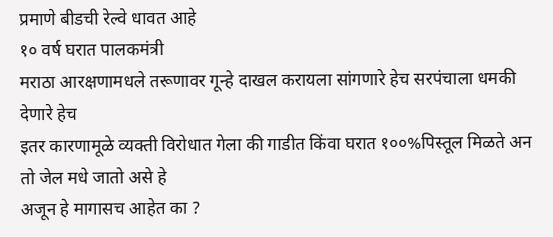प्रमाणे बीडची रेल्वे धावत आहे
१० वर्ष घरात पालकमंत्री
मराठा आरक्षणामधले तरूणावर गून्हे दाखल करायला सांगणारे हेच सरपंचाला धमकी देणारे हेच
इतर कारणामूळे व्यक्ती विरोधात गेला की गाडीत किंवा घरात १००%पिस्तूल मिळते अन तो जेल मधे जातो असे हे
अजून हे मागासच आहेत का ?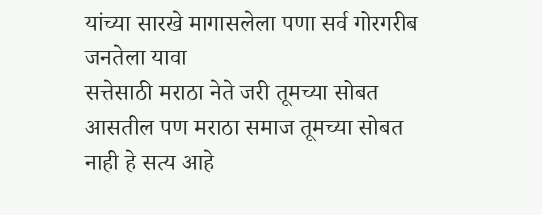यांच्या सारखे मागासलेला पणा सर्व गोरगरीब जनतेला यावा
सत्तेसाठी मराठा नेते जरी तूमच्या सोबत आसतील पण मराठा समाज तूमच्या सोबत नाही हे सत्य आहे